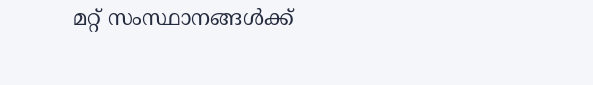മറ്റ് സംസ്ഥാനങ്ങൾക്ക്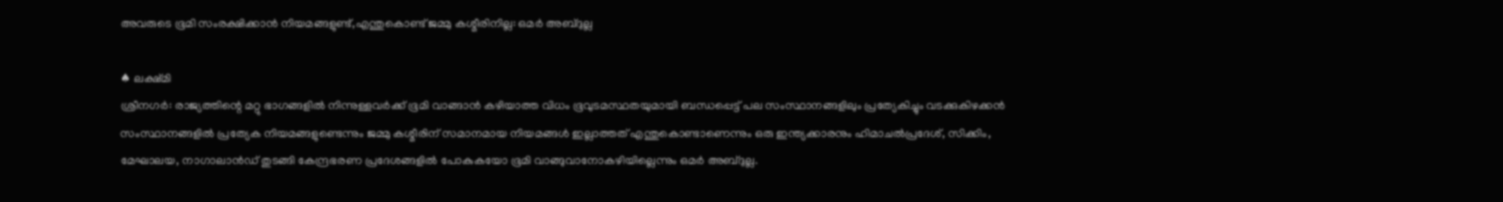അവരുടെ ഭൂമി സംരക്ഷിക്കാൻ നിയമങ്ങളുണ്ട്,എന്തുകൊണ്ട് ജമ്മു കശ്മീരിനില്ല: ഒമർ അബ്ദുല്ല

♠ ലക്ഷ്മി
ശ്രീനഗർ: രാജ്യത്തിന്റെ മറ്റു ഭാഗങ്ങളിൽ നിന്നുള്ളവർക്ക് ഭൂമി വാങ്ങാൻ കഴിയാത്ത വിധം ഭൂവുടമസ്ഥതയുമായി ബന്ധപ്പെട്ട് പല സംസ്ഥാനങ്ങളിലും പ്രത്യേകിച്ചും വടക്കുകിഴക്കൻ സംസ്ഥാനങ്ങളിൽ പ്രത്യേക നിയമങ്ങളുണ്ടെന്നും ജമ്മു കശ്മീരിന് സമാനമായ നിയമങ്ങൾ ഇല്ലാത്തത് എന്തുകൊണ്ടാണെന്നും ഒരു ഇന്ത്യക്കാരനും ഹിമാചൽപ്രദേശ്, സിക്കിം, മേഘാലയ, നാഗാലാൻഡ് തുടങ്ങി കേന്ദ്രഭരണ പ്രദേശങ്ങളിൽ പോകുകയോ ഭൂമി വാങ്ങുവാനോകഴിയില്ലെന്നും ഒമർ അബ്ദുല്ല.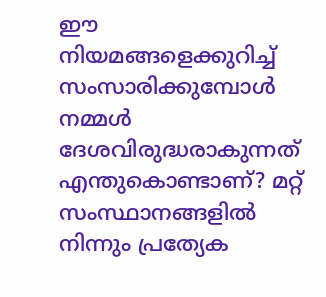ഈ നിയമങ്ങളെക്കുറിച്ച് സംസാരിക്കുമ്പോൾ നമ്മൾ ദേശവിരുദ്ധരാകുന്നത് എന്തുകൊണ്ടാണ്? മറ്റ് സംസ്ഥാനങ്ങളിൽ നിന്നും പ്രത്യേക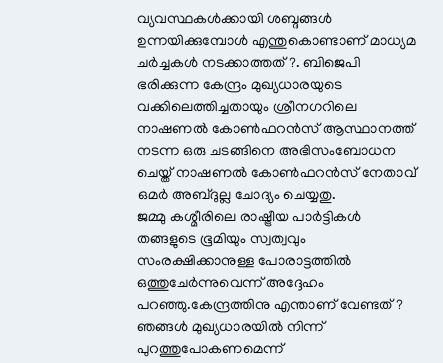വ്യവസ്ഥകൾക്കായി ശബ്ദങ്ങൾ ഉന്നയിക്കുമ്പോൾ എന്തുകൊണ്ടാണ് മാധ്യമ ചർച്ചകൾ നടക്കാത്തത്?. ബിജെപി ഭരിക്കുന്ന കേന്ദ്രം മുഖ്യധാരയുടെ വക്കിലെത്തിച്ചതായും ശ്രീനഗറിലെ നാഷണൽ കോൺഫറൻസ് ആസ്ഥാനത്ത് നടന്ന ഒരു ചടങ്ങിനെ അഭിസംബോധന ചെയ്ത് നാഷണൽ കോൺഫറൻസ് നേതാവ് ഒമർ അബ്ദുല്ല ചോദ്യം ചെയ്യതു.
ജമ്മു കശ്മീരിലെ രാഷ്ട്രീയ പാർട്ടികൾ തങ്ങളുടെ ഭൂമിയും സ്വത്വവും സംരക്ഷിക്കാനുള്ള പോരാട്ടത്തിൽ ഒത്തുചേർന്നുവെന്ന് അദ്ദേഹം പറഞ്ഞു.കേന്ദ്രത്തിനു എന്താണ് വേണ്ടത്? ഞങ്ങൾ മുഖ്യധാരയിൽ നിന്ന് പുറത്തുപോകണമെന്ന്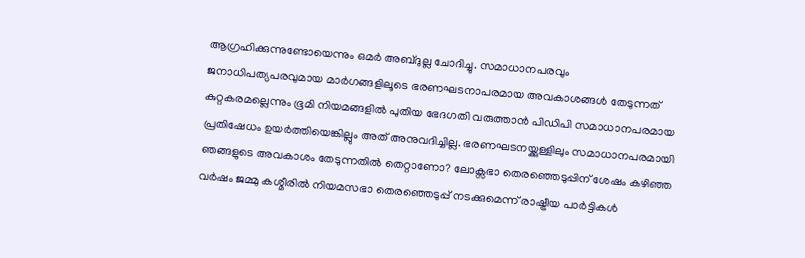ആഗ്രഹിക്കുന്നുണ്ടോയെന്നും ഒമർ അബ്ദുല്ല ചോദിച്ചു. സമാധാനപരവും ജനാധിപത്യപരവുമായ മാർഗങ്ങളിലൂടെ ഭരണഘടനാപരമായ അവകാശങ്ങൾ തേടുന്നത് കുറ്റകരമല്ലെന്നും ഭൂമി നിയമങ്ങളിൽ പുതിയ ഭേദഗതി വരുത്താൻ പിഡിപി സമാധാനപരമായ പ്രതിഷേധം ഉയർത്തിയെങ്കില്ലും അത് അനുവദിച്ചില്ല. ഭരണഘടനയ്ക്കുള്ളിലും സമാധാനപരമായി ഞങ്ങളുടെ അവകാശം തേടുന്നതിൽ തെറ്റാണോ? ലോക്സഭാ തെരഞ്ഞെടുപ്പിന് ശേഷം കഴിഞ്ഞ വർഷം ജമ്മു കശ്മീരിൽ നിയമസഭാ തെരഞ്ഞെടുപ്പ് നടക്കുമെന്ന് രാഷ്ട്രീയ പാർട്ടികൾ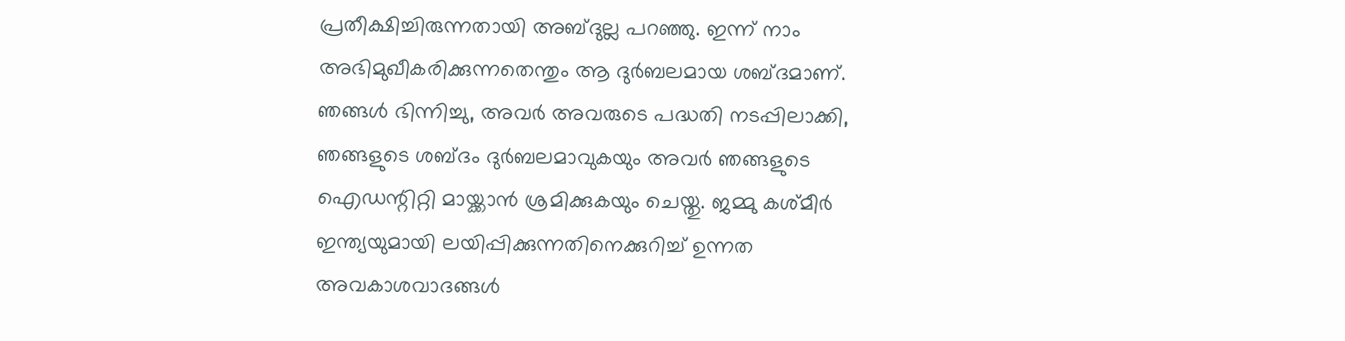പ്രതീക്ഷിച്ചിരുന്നതായി അബ്ദുല്ല പറഞ്ഞു. ഇന്ന് നാം അഭിമുഖീകരിക്കുന്നതെന്തും ആ ദുർബലമായ ശബ്ദമാണ്. ഞങ്ങൾ ഭിന്നിച്ചു, അവർ അവരുടെ പദ്ധതി നടപ്പിലാക്കി, ഞങ്ങളുടെ ശബ്ദം ദുർബലമാവുകയും അവർ ഞങ്ങളുടെ ഐഡന്റിറ്റി മായ്ക്കാൻ ശ്രമിക്കുകയും ചെയ്തു. ജമ്മു കശ്മീർ ഇന്ത്യയുമായി ലയിപ്പിക്കുന്നതിനെക്കുറിച്ച് ഉന്നത അവകാശവാദങ്ങൾ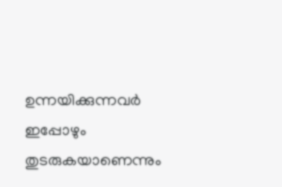ഉന്നയിക്കുന്നവർ ഇപ്പോഴും തുടരുകയാണെന്നും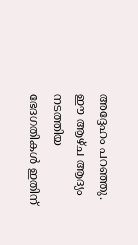അദ്ദേഹം പറഞ്ഞു. ഈ ആഴ്ച ആദ്യം നടത്തിയ ഭേദഗതികൾ ഇതിന്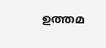ഉത്തമ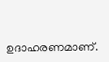ഉദാഹരണമാണ്.